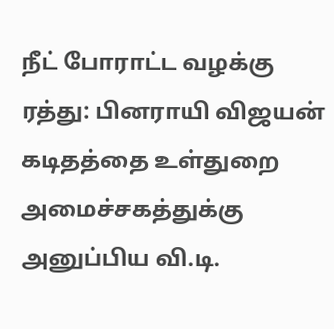நீட் போராட்ட வழக்கு ரத்து: பினராயி விஜயன் கடிதத்தை உள்துறை அமைச்சகத்துக்கு அனுப்பிய வி.டி.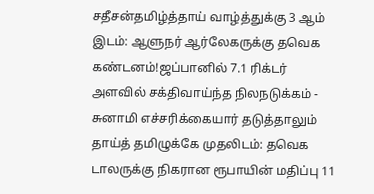சதீசன்தமிழ்த்தாய் வாழ்த்துக்கு 3 ஆம் இடம்: ஆளுநர் ஆர்லேகருக்கு தவெக கண்டனம்!ஜப்பானில் 7.1 ரிக்டர் அளவில் சக்திவாய்ந்த நிலநடுக்கம் - சுனாமி எச்சரிக்கையார் தடுத்தாலும் தாய்த் தமிழுக்கே முதலிடம்: தவெக டாலருக்கு நிகரான ரூபாயின் மதிப்பு 11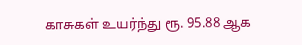காசுகள் உயர்ந்து ரூ. 95.88 ஆக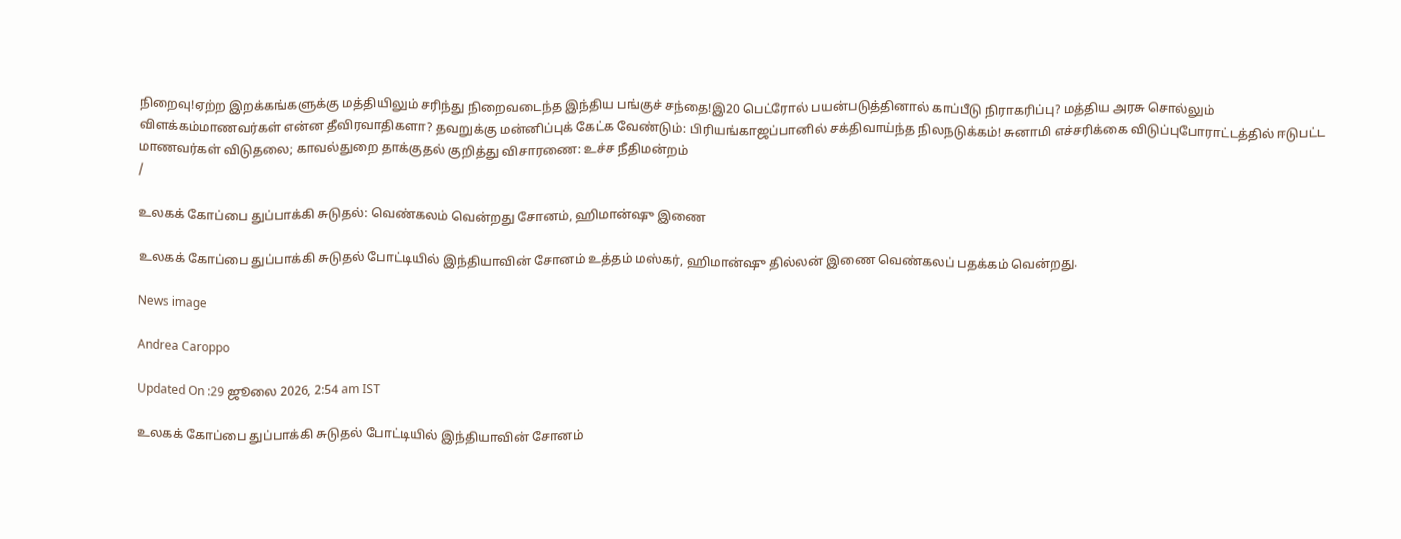நிறைவு!ஏற்ற இறக்கங்களுக்கு மத்தியிலும் சரிந்து நிறைவடைந்த இந்திய பங்குச் சந்தை!இ20 பெட்ரோல் பயன்படுத்தினால் காப்பீடு நிராகரிப்பு? மத்திய அரசு சொல்லும் விளக்கம்மாணவர்கள் என்ன தீவிரவாதிகளா? தவறுக்கு மன்னிப்புக் கேட்க வேண்டும்: பிரியங்காஜப்பானில் சக்திவாய்ந்த நிலநடுக்கம்! சுனாமி எச்சரிக்கை விடுப்புபோராட்டத்தில் ஈடுபட்ட மாணவர்கள் விடுதலை; காவல்துறை தாக்குதல் குறித்து விசாரணை: உச்ச நீதிமன்றம்
/

உலகக் கோப்பை துப்பாக்கி சுடுதல்: வெண்கலம் வென்றது சோனம், ஹிமான்ஷு இணை

உலகக் கோப்பை துப்பாக்கி சுடுதல் போட்டியில் இந்தியாவின் சோனம் உத்தம் மஸ்கர், ஹிமான்ஷு தில்லன் இணை வெண்கலப் பதக்கம் வென்றது.

News image

Andrea Caroppo

Updated On :29 ஜூலை 2026, 2:54 am IST

உலகக் கோப்பை துப்பாக்கி சுடுதல் போட்டியில் இந்தியாவின் சோனம்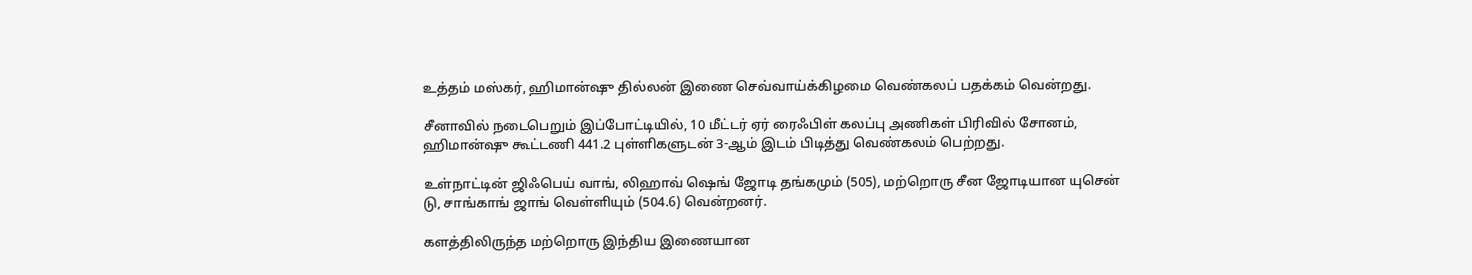உத்தம் மஸ்கர், ஹிமான்ஷு தில்லன் இணை செவ்வாய்க்கிழமை வெண்கலப் பதக்கம் வென்றது.

சீனாவில் நடைபெறும் இப்போட்டியில், 10 மீட்டர் ஏர் ரைஃபிள் கலப்பு அணிகள் பிரிவில் சோனம், ஹிமான்ஷு கூட்டணி 441.2 புள்ளிகளுடன் 3-ஆம் இடம் பிடித்து வெண்கலம் பெற்றது.

உள்நாட்டின் ஜிஃபெய் வாங், லிஹாவ் ஷெங் ஜோடி தங்கமும் (505), மற்றொரு சீன ஜோடியான யுசென் டு, சாங்காங் ஜாங் வெள்ளியும் (504.6) வென்றனர்.

களத்திலிருந்த மற்றொரு இந்திய இணையான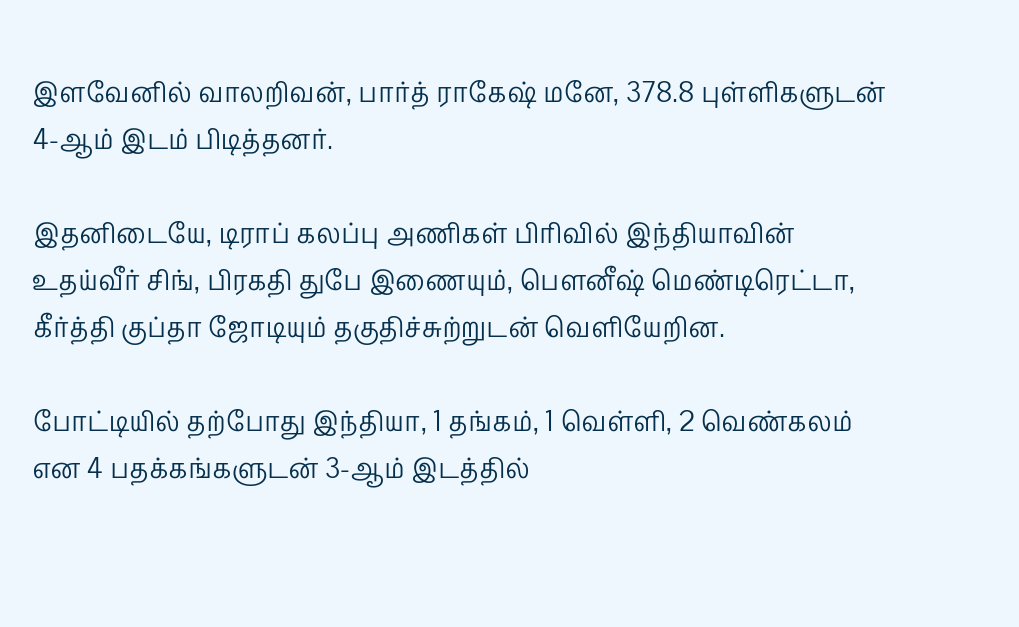இளவேனில் வாலறிவன், பார்த் ராகேஷ் மனே, 378.8 புள்ளிகளுடன் 4-ஆம் இடம் பிடித்தனர்.

இதனிடையே, டிராப் கலப்பு அணிகள் பிரிவில் இந்தியாவின் உதய்வீர் சிங், பிரகதி துபே இணையும், பௌனீஷ் மெண்டிரெட்டா, கீர்த்தி குப்தா ஜோடியும் தகுதிச்சுற்றுடன் வெளியேறின.

போட்டியில் தற்போது இந்தியா, 1 தங்கம், 1 வெள்ளி, 2 வெண்கலம் என 4 பதக்கங்களுடன் 3-ஆம் இடத்தில்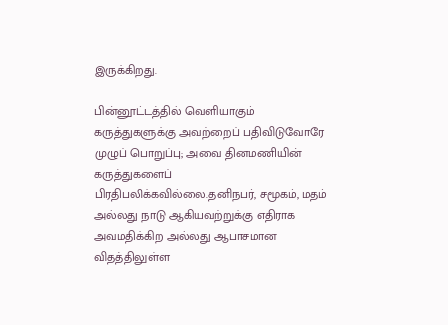இருக்கிறது.

பின்னூட்டத்தில் வெளியாகும் கருத்துகளுக்கு அவற்றைப் பதிவிடுவோரே முழுப் பொறுப்பு; அவை தினமணியின் கருத்துகளைப் பிரதிபலிக்கவில்லை.தனிநபர், சமூகம், மதம் அல்லது நாடு ஆகியவற்றுக்கு எதிராக அவமதிக்கிற அல்லது ஆபாசமான விதத்திலுள்ள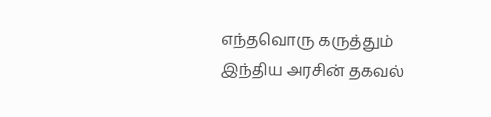எந்தவொரு கருத்தும் இந்திய அரசின் தகவல்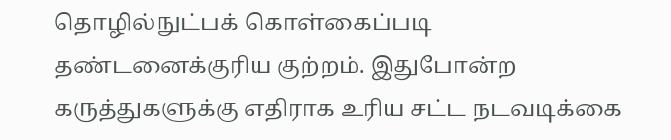தொழில்நுட்பக் கொள்கைப்படி தண்டனைக்குரிய குற்றம். இதுபோன்ற கருத்துகளுக்கு எதிராக உரிய சட்ட நடவடிக்கை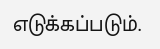எடுக்கப்படும்.